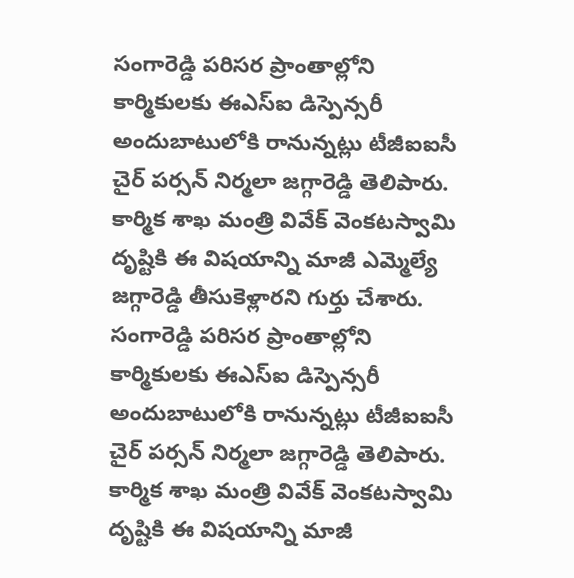సంగారెడ్డి పరిసర ప్రాంతాల్లోని కార్మికులకు ఈఎస్ఐ డిస్పెన్సరీ అందుబాటులోకి రానున్నట్లు టీజీఐఐసీ చైర్ పర్సన్ నిర్మలా జగ్గారెడ్డి తెలిపారు. కార్మిక శాఖ మంత్రి వివేక్ వెంకటస్వామి దృష్టికి ఈ విషయాన్ని మాజీ ఎమ్మెల్యే జగ్గారెడ్డి తీసుకెళ్లారని గుర్తు చేశారు.
సంగారెడ్డి పరిసర ప్రాంతాల్లోని కార్మికులకు ఈఎస్ఐ డిస్పెన్సరీ అందుబాటులోకి రానున్నట్లు టీజీఐఐసీ చైర్ పర్సన్ నిర్మలా జగ్గారెడ్డి తెలిపారు. కార్మిక శాఖ మంత్రి వివేక్ వెంకటస్వామి దృష్టికి ఈ విషయాన్ని మాజీ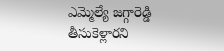ఎమ్మెల్యే జగ్గారెడ్డి తీసుకెళ్లారని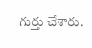గుర్తు చేశారు.